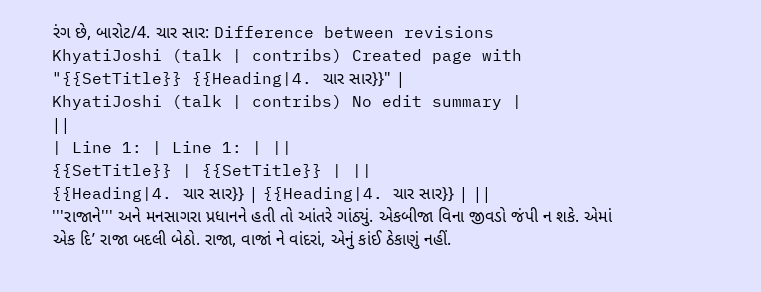રંગ છે, બારોટ/4. ચાર સાર: Difference between revisions
KhyatiJoshi (talk | contribs) Created page with "{{SetTitle}} {{Heading|4. ચાર સાર}}" |
KhyatiJoshi (talk | contribs) No edit summary |
||
| Line 1: | Line 1: | ||
{{SetTitle}} | {{SetTitle}} | ||
{{Heading|4. ચાર સાર}} | {{Heading|4. ચાર સાર}} | ||
'''રાજાને''' અને મનસાગરા પ્રધાનને હતી તો આંતરે ગાંઠ્યું. એકબીજા વિના જીવડો જંપી ન શકે. એમાં એક દિ’ રાજા બદલી બેઠો. રાજા, વાજાં ને વાંદરાં, એનું કાંઈ ઠેકાણું નહીં.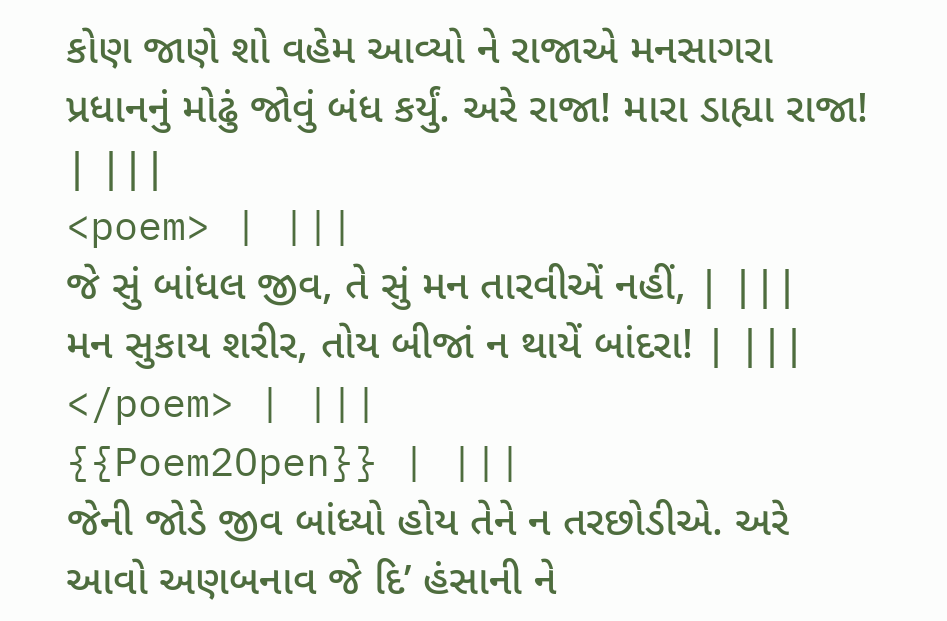કોણ જાણે શો વહેમ આવ્યો ને રાજાએ મનસાગરા પ્રધાનનું મોઢું જોવું બંધ કર્યું. અરે રાજા! મારા ડાહ્યા રાજા! | |||
<poem> | |||
જે સું બાંધલ જીવ, તે સું મન તારવીએં નહીં, | |||
મન સુકાય શરીર, તોય બીજાં ન થાયેં બાંદરા! | |||
</poem> | |||
{{Poem2Open}} | |||
જેની જોડે જીવ બાંધ્યો હોય તેને ન તરછોડીએ. અરે આવો અણબનાવ જે દિ’ હંસાની ને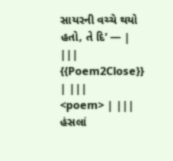સાયરની વચ્ચે થયો હતો, તે દિ’ — | |||
{{Poem2Close}} | |||
<poem> | |||
હંસલાં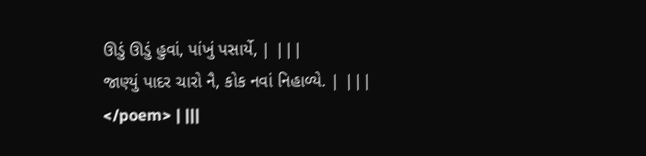ઊડું ઊડું હુવાં, પાંખું પસાર્યે, | |||
જાણ્યું પાદર ચારો નૈ, કોક નવાં નિહાળ્યે. | |||
</poem> | |||